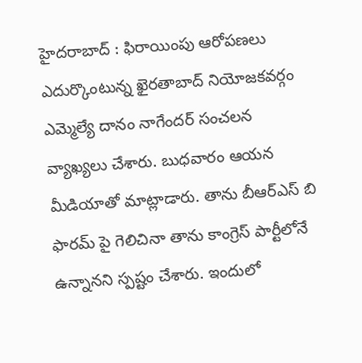హైదరాబాద్ : ఫిరాయింపు ఆరోపణలు ఎదుర్కొంటున్న ఖైరతాబాద్ నియోజకవర్గం ఎమ్మెల్యే దానం నాగేందర్ సంచలన వ్యాఖ్యలు చేశారు. బుధవారం ఆయన మీడియాతో మాట్లాడారు. తాను బీఆర్ఎస్ బి ఫారమ్ పై గెలిచినా తాను కాంగ్రెస్ పార్టీలోనే ఉన్నానని స్పష్టం చేశారు. ఇందులో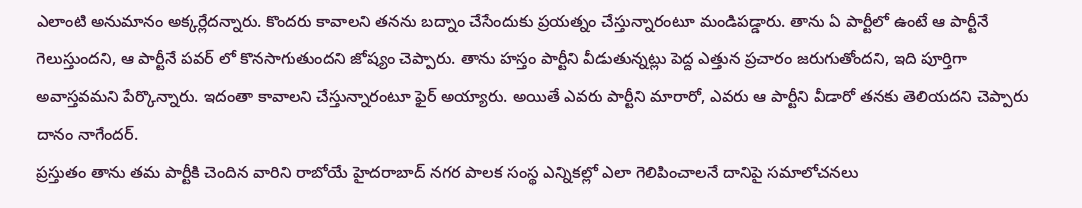ఎలాంటి అనుమానం అక్కర్లేదన్నారు. కొందరు కావాలని తనను బద్నాం చేసేందుకు ప్రయత్నం చేస్తున్నారంటూ మండిపడ్డారు. తాను ఏ పార్టీలో ఉంటే ఆ పార్టీనే గెలుస్తుందని, ఆ పార్టీనే పవర్ లో కొనసాగుతుందని జోష్యం చెప్పారు. తాను హస్తం పార్టీని వీడుతున్నట్లు పెద్ద ఎత్తున ప్రచారం జరుగుతోందని, ఇది పూర్తిగా అవాస్తవమని పేర్కొన్నారు. ఇదంతా కావాలని చేస్తున్నారంటూ ఫైర్ అయ్యారు. అయితే ఎవరు పార్టీని మారారో, ఎవరు ఆ పార్టీని వీడారో తనకు తెలియదని చెప్పారు దానం నాగేందర్.
ప్రస్తుతం తాను తమ పార్టీకి చెందిన వారిని రాబోయే హైదరాబాద్ నగర పాలక సంస్థ ఎన్నికల్లో ఎలా గెలిపించాలనే దానిపై సమాలోచనలు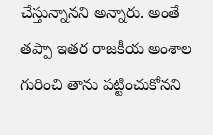చేస్తున్నానని అన్నారు. అంతే తప్పా ఇతర రాజకీయ అంశాల గురించి తాను పట్టించుకోనని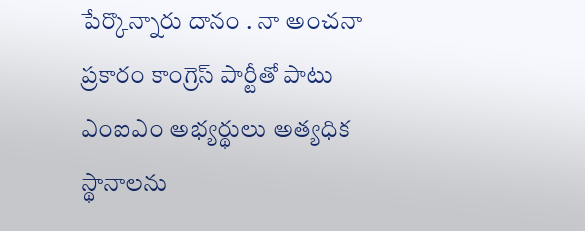పేర్కొన్నారు దానం . నా అంచనా ప్రకారం కాంగ్రెస్ పార్టీతో పాటు ఎంఐఎం అభ్యర్థులు అత్యధిక స్థానాలను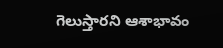గెలుస్తారని ఆశాభావం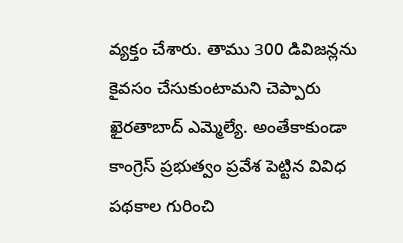వ్యక్తం చేశారు. తాము 300 డివిజన్లను కైవసం చేసుకుంటామని చెప్పారు ఖైరతాబాద్ ఎమ్మెల్యే. అంతేకాకుండా కాంగ్రెస్ ప్రభుత్వం ప్రవేశ పెట్టిన వివిధ పథకాల గురించి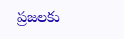ప్రజలకు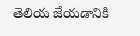తెలియ జేయడానికి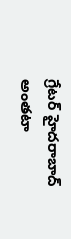గ్రేటర్ హైదరాబాద్ అంతటా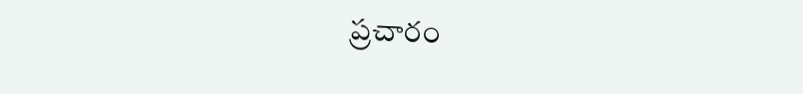ప్రచారం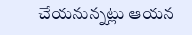చేయనున్నట్లు ఆయన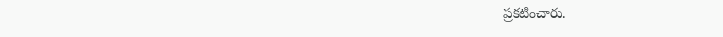ప్రకటించారు.